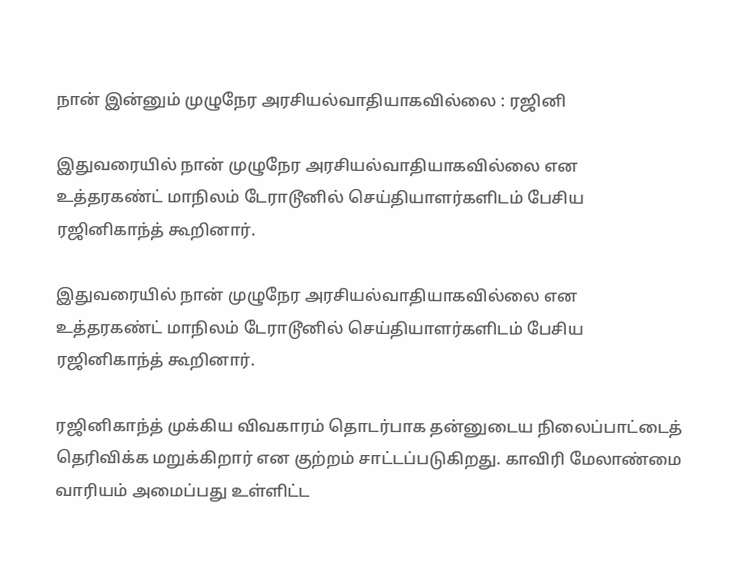நான் இன்னும் முழுநேர அரசியல்வாதியாகவில்லை : ரஜினி

இதுவரையில் நான் முழுநேர அரசியல்வாதியாகவில்லை என உத்தரகண்ட் மாநிலம் டேராடூனில் செய்தியாளர்களிடம் பேசிய ரஜினிகாந்த் கூறினார்.

இதுவரையில் நான் முழுநேர அரசியல்வாதியாகவில்லை என உத்தரகண்ட் மாநிலம் டேராடூனில் செய்தியாளர்களிடம் பேசிய ரஜினிகாந்த் கூறினார்.

ரஜினிகாந்த் முக்கிய விவகாரம் தொடர்பாக தன்னுடைய நிலைப்பாட்டைத் தெரிவிக்க மறுக்கிறார் என குற்றம் சாட்டப்படுகிறது. காவிரி மேலாண்மை வாரியம் அமைப்பது உள்ளிட்ட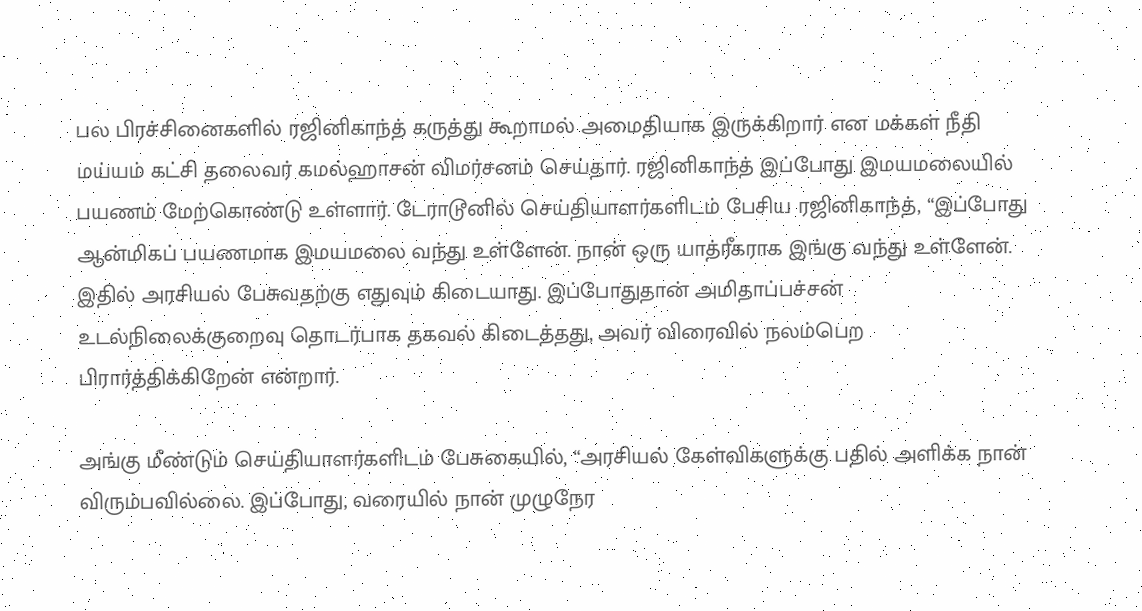பல பிரச்சினைகளில் ரஜினிகாந்த் கருத்து கூறாமல் அமைதியாக இருக்கிறார் என மக்கள் நீதி மய்யம் கட்சி தலைவர் கமல்ஹாசன் விமர்சனம் செய்தார். ரஜினிகாந்த் இப்போது இமயமலையில் பயணம் மேற்கொண்டு உள்ளார். டேராடூனில் செய்தியாளர்களிடம் பேசிய ரஜினிகாந்த், “இப்போது ஆன்மிகப் பயணமாக இமயமலை வந்து உள்ளேன். நான் ஒரு யாத்ரீகராக இங்கு வந்து உள்ளேன். இதில் அரசியல் பேசுவதற்கு எதுவும் கிடையாது. இப்போதுதான் அமிதாப்பச்சன் உடல்நிலைக்குறைவு தொடர்பாக தகவல் கிடைத்தது, அவர் விரைவில் நலம்பெற பிரார்த்திக்கிறேன் என்றார்.

அங்கு மீண்டும் செய்தியாளர்களிடம் பேசுகையில், “அரசியல் கேள்விகளுக்கு பதில் அளிக்க நான் விரும்பவில்லை. இப்போது, வரையில் நான் முழுநேர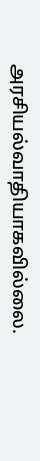அரசியல்வாதியாகவில்லை.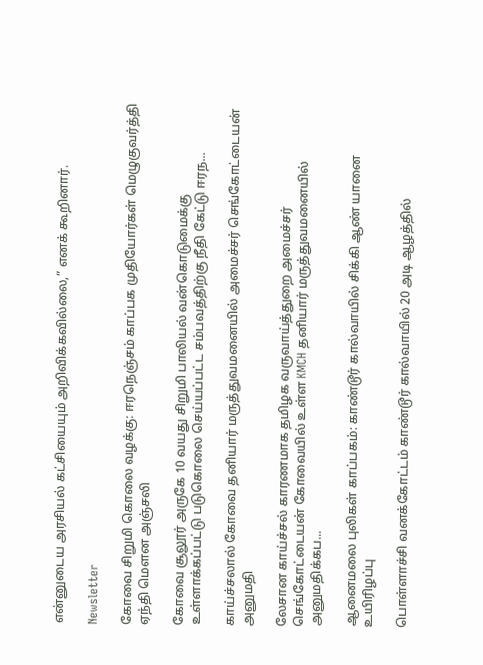என்னுடைய அரசியல் கட்சியையும் அறிவிக்கவில்லை,” எனக் கூறினார்.

Newsletter

கோவை சிறுமி கொலை வழக்கு: ஈரநெஞ்சம் காப்பக முதியோர்கள் மெழுகுவர்த்தி ஏந்தி மௌன அஞ்சலி

கோவை சூலூர் அருகே 10 வயது சிறுமி பாலியல் வன்கொடுமைக்கு உள்ளாக்கப்பட்டு படுகொலை செய்யப்பட்ட சம்பவத்திற்கு நீதி கேட்டு ஈரந...

காய்ச்சலால் கோவை தனியார் மருத்துவமனையில் அமைச்சர் செங்கோட்டையன் அனுமதி

லேசான காய்ச்சல் காரணமாக தமிழக வருவாய்த்துறை அமைச்சர் செங்கோட்டையன் கோவையில் உள்ள KMCH தனியார் மருத்துவமனையில் அனுமதிக்கப...

ஆனைமலை புலிகள் காப்பகம்: காண்டூர் கால்வாயில் சிக்கி ஆண் யானை உயிரிழப்பு

பொள்ளாச்சி வனக்கோட்டம் காண்டூர் கால்வாயில் 20 அடி ஆழத்தில்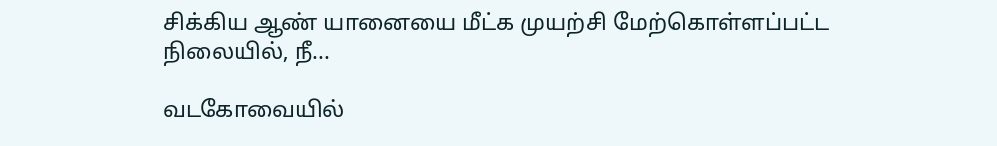சிக்கிய ஆண் யானையை மீட்க முயற்சி மேற்கொள்ளப்பட்ட நிலையில், நீ...

வடகோவையில்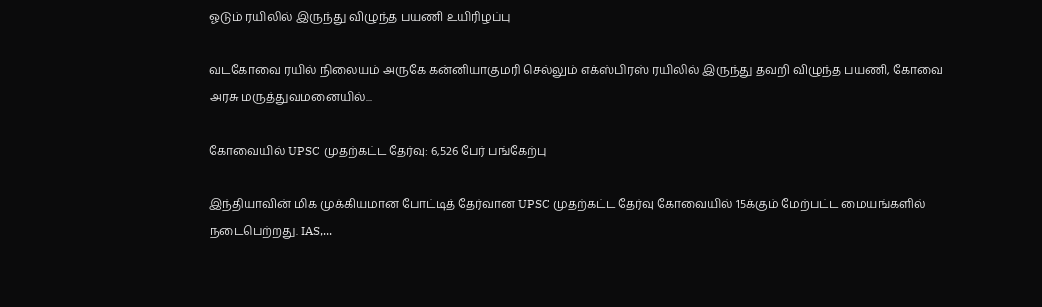ஓடும் ரயிலில் இருந்து விழுந்த பயணி உயிரிழப்பு

வடகோவை ரயில் நிலையம் அருகே கன்னியாகுமரி செல்லும் எக்ஸ்பிரஸ் ரயிலில் இருந்து தவறி விழுந்த பயணி, கோவை அரசு மருத்துவமனையில்...

கோவையில் UPSC முதற்கட்ட தேர்வு: 6,526 பேர் பங்கேற்பு

இந்தியாவின் மிக முக்கியமான போட்டித் தேர்வான UPSC முதற்கட்ட தேர்வு கோவையில் 15க்கும் மேற்பட்ட மையங்களில் நடைபெற்றது. IAS,...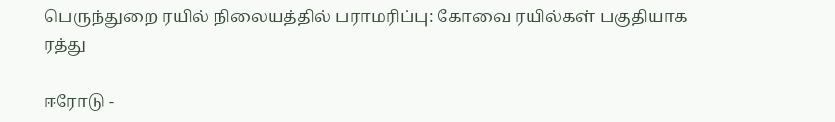பெருந்துறை ரயில் நிலையத்தில் பராமரிப்பு: கோவை ரயில்கள் பகுதியாக ரத்து

ஈரோடு -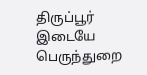திருப்பூர் இடையே பெருந்துறை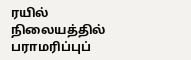ரயில் நிலையத்தில் பராமரிப்புப்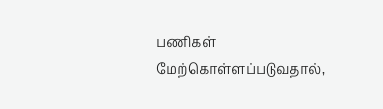பணிகள் மேற்கொள்ளப்படுவதால்,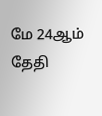மே 24ஆம் தேதி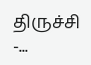திருச்சி -...